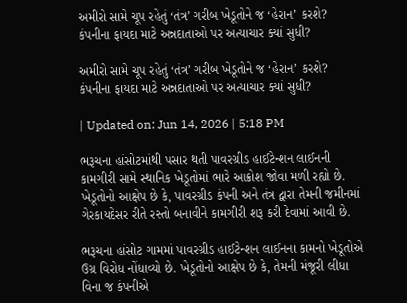અમીરો સામે ચૂપ રહેતું ‘તંત્ર’ ગરીબ ખેડૂતોને જ ‘હેરાન’ કરશે? કંપનીના ફાયદા માટે અન્નદાતાઓ પર અત્યાચાર ક્યાં સુધી?

અમીરો સામે ચૂપ રહેતું ‘તંત્ર’ ગરીબ ખેડૂતોને જ ‘હેરાન’ કરશે? કંપનીના ફાયદા માટે અન્નદાતાઓ પર અત્યાચાર ક્યાં સુધી?

| Updated on: Jun 14, 2026 | 5:18 PM

ભરૂચના હાંસોટમાંથી પસાર થતી પાવરગ્રીડ હાઈટેન્શન લાઈનની કામગીરી સામે સ્થાનિક ખેડૂતોમાં ભારે આક્રોશ જોવા મળી રહ્યો છે. ખેડૂતોનો આક્ષેપ છે કે, પાવરગ્રીડ કંપની અને તંત્ર દ્વારા તેમની જમીનમાં ગેરકાયદેસર રીતે રસ્તો બનાવીને કામગીરી શરૂ કરી દેવામાં આવી છે.

ભરૂચના હાંસોટ ગામમાં પાવરગ્રીડ હાઈટેન્શન લાઈનના કામનો ખેડૂતોએ ઉગ્ર વિરોધ નોંધાવ્યો છે. ખેડૂતોનો આક્ષેપ છે કે, તેમની મંજૂરી લીધા વિના જ કંપનીએ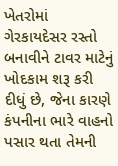ખેતરોમાં ગેરકાયદેસર રસ્તો બનાવીને ટાવર માટેનું ખોદકામ શરૂ કરી દીધું છે, જેના કારણે કંપનીના ભારે વાહનો પસાર થતા તેમની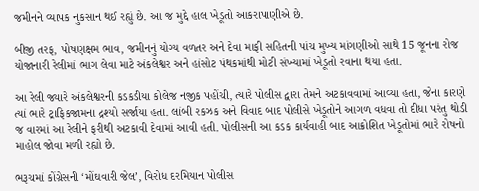જમીનને વ્યાપક નુકસાન થઈ રહ્યું છે. આ જ મુદ્દે હાલ ખેડૂતો આકરાપાણીએ છે.

બીજી તરફ, પોષણક્ષમ ભાવ, જમીનનું યોગ્ય વળતર અને દેવા માફી સહિતની પાંચ મુખ્ય માંગણીઓ સાથે 15 જૂનના રોજ યોજાનારી રેલીમાં ભાગ લેવા માટે અંકલેશ્વર અને હાંસોટ પંથકમાંથી મોટી સંખ્યામાં ખેડૂતો રવાના થયા હતા.

આ રેલી જ્યારે અંકલેશ્વરની કડકડીયા કોલેજ નજીક પહોંચી, ત્યારે પોલીસ દ્વારા તેમને અટકાવવામાં આવ્યા હતા, જેના કારણે ત્યાં ભારે ટ્રાફિકજામના દ્રશ્યો સર્જાયા હતા. લાંબી રકઝક અને વિવાદ બાદ પોલીસે ખેડૂતોને આગળ વધવા તો દીધા પરંતુ થોડી જ વારમાં આ રેલીને ફરીથી અટકાવી દેવામાં આવી હતી. પોલીસની આ કડક કાર્યવાહી બાદ આક્રોશિત ખેડૂતોમાં ભારે રોષનો માહોલ જોવા મળી રહ્યો છે.

ભરૂચમાં કોંગ્રેસની ‘મોંઘવારી જેલ’, વિરોધ દરમિયાન પોલીસ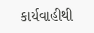કાર્યવાહીથી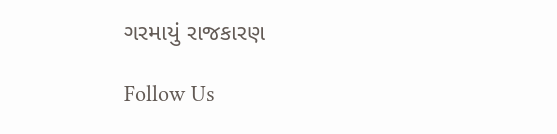ગરમાયું રાજકારણ

Follow Us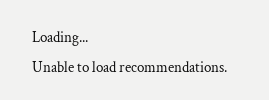Loading...
Unable to load recommendations.